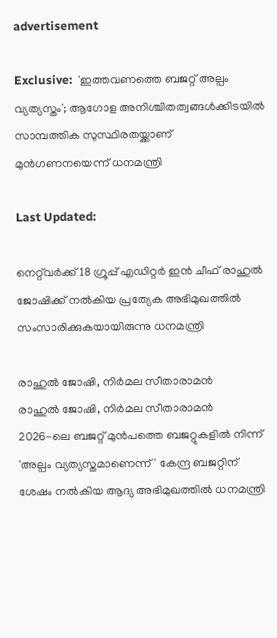advertisement

Exclusive:  'ഇത്തവണത്തെ ബജറ്റ് അല്പം വ്യത്യസ്തം'; ആഗോള അനിശ്ചിതത്വങ്ങൾക്കിടയിൽ സാമ്പത്തിക സുസ്ഥിരതയ്ക്കാണ് മുൻഗണനയെന്ന് ധനമന്ത്രി

Last Updated:

നെറ്റ്‌വർക്ക് 18 ഗ്രൂപ്പ് എഡിറ്റർ ഇൻ ചീഫ് രാഹുൽ ജോഷിക്ക് നൽകിയ പ്രത്യേക അഭിമുഖത്തിൽ സംസാരിക്കുകയായിരുന്നു ധനമന്ത്രി

രാഹുൽ ജോഷി, നിർമല സീതാരാമൻ
രാഹുൽ ജോഷി, നിർമല സീതാരാമൻ
2026-ലെ ബജറ്റ് മുൻപത്തെ ബജറ്റുകളിൽ നിന്ന് 'അല്പം വ്യത്യസ്തമാണെന്ന്' കേന്ദ്ര ബജറ്റിന് ശേഷം നൽകിയ ആദ്യ അഭിമുഖത്തില്‍ ധനമന്ത്രി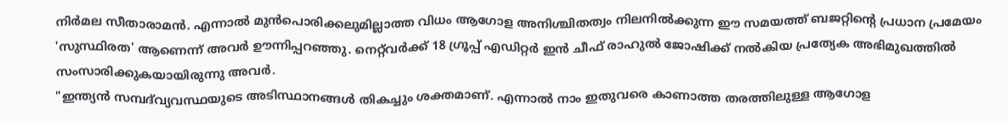നിർമല സീതാരാമൻ. എന്നാൽ മുൻപൊരിക്കലുമില്ലാത്ത വിധം ആഗോള അനിശ്ചിതത്വം നിലനിൽക്കുന്ന ഈ സമയത്ത് ബജറ്റിന്റെ പ്രധാന പ്രമേയം 'സുസ്ഥിരത' ആണെന്ന് അവർ ഊന്നിപ്പറഞ്ഞു. നെറ്റ്‌വർക്ക് 18 ഗ്രൂപ്പ് എഡിറ്റർ ഇൻ ചീഫ് രാഹുൽ ജോഷിക്ക് നൽകിയ പ്രത്യേക അഭിമുഖത്തിൽ സംസാരിക്കുകയായിരുന്നു അവർ.
"ഇന്ത്യൻ സമ്പദ്‌വ്യവസ്ഥയുടെ അടിസ്ഥാനങ്ങൾ തികച്ചും ശക്തമാണ്. എന്നാൽ നാം ഇതുവരെ കാണാത്ത തരത്തിലുള്ള ആഗോള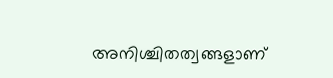അനിശ്ചിതത്വങ്ങളാണ്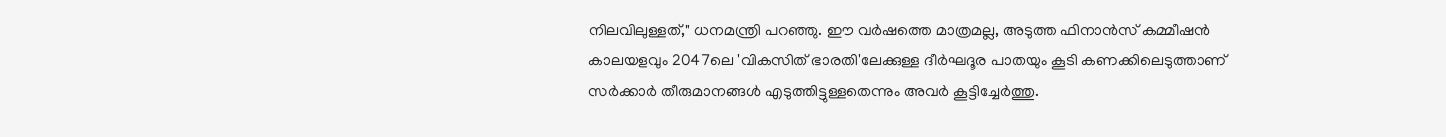നിലവിലുള്ളത്," ധനമന്ത്രി പറഞ്ഞു. ഈ വർഷത്തെ മാത്രമല്ല, അടുത്ത ഫിനാൻസ് കമ്മീഷൻ കാലയളവും 2047ലെ 'വികസിത് ഭാരതി'ലേക്കുള്ള ദീർഘദൂര പാതയും കൂടി കണക്കിലെടുത്താണ് സർക്കാർ തീരുമാനങ്ങൾ എടുത്തിട്ടുള്ളതെന്നും അവർ കൂട്ടിച്ചേർത്തു.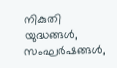നികുതി യുദ്ധങ്ങൾ, സംഘർഷങ്ങൾ,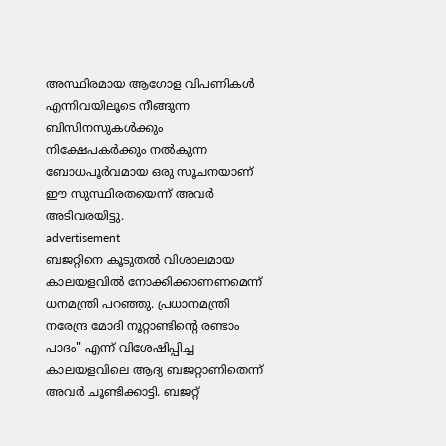അസ്ഥിരമായ ആഗോള വിപണികൾ എന്നിവയിലൂടെ നീങ്ങുന്ന ബിസിനസുകൾക്കും നിക്ഷേപകർക്കും നൽകുന്ന ബോധപൂർവമായ ഒരു സൂചനയാണ് ഈ സുസ്ഥിരതയെന്ന് അവർ അടിവരയിട്ടു.
advertisement
ബജറ്റിനെ കൂടുതൽ വിശാലമായ കാലയളവിൽ നോക്കിക്കാണണമെന്ന് ധനമന്ത്രി പറഞ്ഞു. പ്രധാനമന്ത്രി നരേന്ദ്ര മോദി നൂറ്റാണ്ടിന്റെ രണ്ടാം പാദം" എന്ന് വിശേഷിപ്പിച്ച കാലയളവിലെ ആദ്യ ബജറ്റാണിതെന്ന് അവർ ചൂണ്ടിക്കാട്ടി. ബജറ്റ്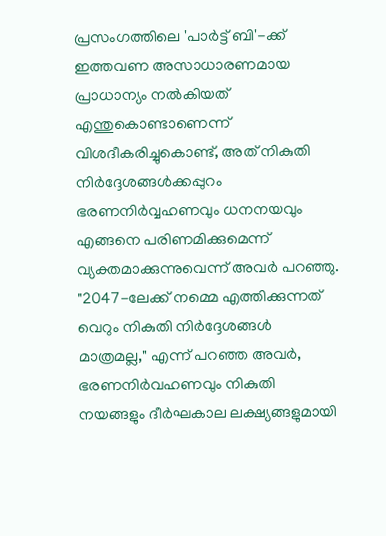പ്രസംഗത്തിലെ 'പാർട്ട് ബി'-ക്ക് ഇത്തവണ അസാധാരണമായ പ്രാധാന്യം നൽകിയത് എന്തുകൊണ്ടാണെന്ന് വിശദീകരിച്ചുകൊണ്ട്, അത് നികുതി നിർദ്ദേശങ്ങൾക്കപ്പുറം ഭരണനിർവ്വഹണവും ധനനയവും എങ്ങനെ പരിണമിക്കുമെന്ന് വ്യക്തമാക്കുന്നുവെന്ന് അവർ പറഞ്ഞു.
"2047-ലേക്ക് നമ്മെ എത്തിക്കുന്നത് വെറും നികുതി നിർദ്ദേശങ്ങൾ മാത്രമല്ല," എന്ന് പറഞ്ഞ അവർ, ഭരണനിർവഹണവും നികുതി നയങ്ങളും ദീർഘകാല ലക്ഷ്യങ്ങളുമായി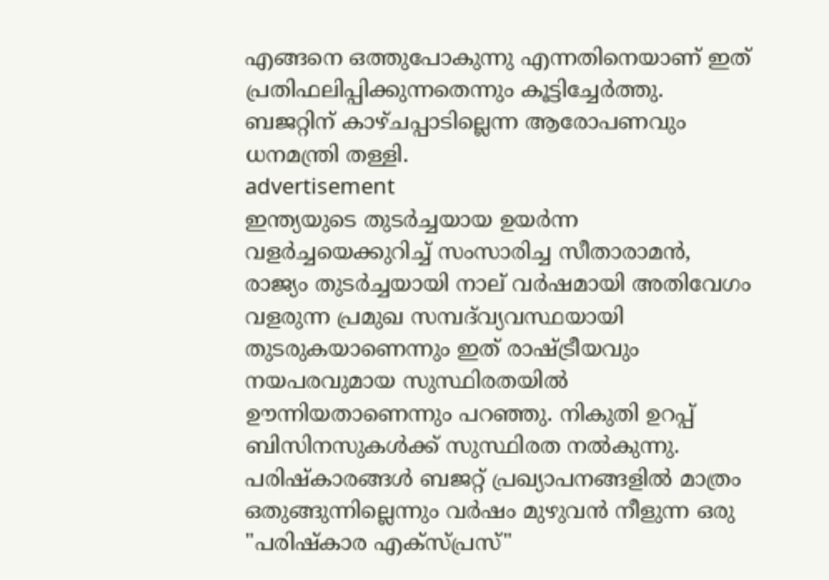എങ്ങനെ ഒത്തുപോകുന്നു എന്നതിനെയാണ് ഇത് പ്രതിഫലിപ്പിക്കുന്നതെന്നും കൂട്ടിച്ചേർത്തു. ബജറ്റിന് കാഴ്ചപ്പാടില്ലെന്ന ആരോപണവും ധനമന്ത്രി തള്ളി.
advertisement
ഇന്ത്യയുടെ തുടർച്ചയായ ഉയർന്ന വളർച്ചയെക്കുറിച്ച് സംസാരിച്ച സീതാരാമൻ, രാജ്യം തുടർച്ചയായി നാല് വർഷമായി അതിവേഗം വളരുന്ന പ്രമുഖ സമ്പദ്‌വ്യവസ്ഥയായി തുടരുകയാണെന്നും ഇത് രാഷ്ട്രീയവും നയപരവുമായ സുസ്ഥിരതയിൽ ഊന്നിയതാണെന്നും പറഞ്ഞു. നികുതി ഉറപ്പ് ബിസിനസുകൾക്ക് സുസ്ഥിരത നൽകുന്നു. പരിഷ്കാരങ്ങൾ ബജറ്റ് പ്രഖ്യാപനങ്ങളിൽ മാത്രം ഒതുങ്ങുന്നില്ലെന്നും വർഷം മുഴുവൻ നീളുന്ന ഒരു "പരിഷ്കാര എക്സ്പ്രസ്"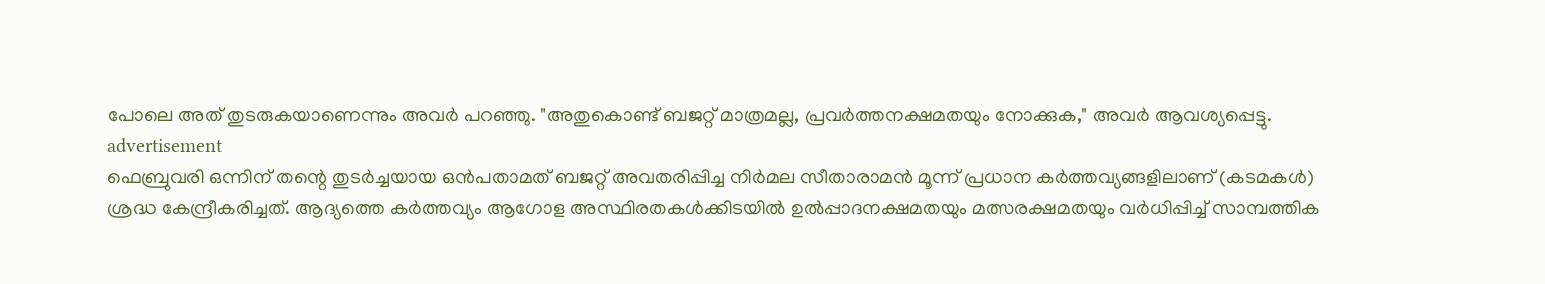പോലെ അത് തുടരുകയാണെന്നും അവർ പറഞ്ഞു. "അതുകൊണ്ട് ബജറ്റ് മാത്രമല്ല, പ്രവർത്തനക്ഷമതയും നോക്കുക," അവർ ആവശ്യപ്പെട്ടു.
advertisement
ഫെബ്രുവരി ഒന്നിന് തന്റെ തുടർച്ചയായ ഒൻപതാമത് ബജറ്റ് അവതരിപ്പിച്ച നിർമല സീതാരാമൻ മൂന്ന് പ്രധാന കർത്തവ്യങ്ങളിലാണ് (കടമകൾ) ശ്രദ്ധ കേന്ദ്രീകരിച്ചത്. ആദ്യത്തെ കർത്തവ്യം ആഗോള അസ്ഥിരതകൾക്കിടയിൽ ഉൽപ്പാദനക്ഷമതയും മത്സരക്ഷമതയും വർധിപ്പിച്ച് സാമ്പത്തിക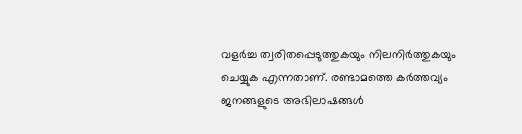വളർച്ച ത്വരിതപ്പെടുത്തുകയും നിലനിർത്തുകയും ചെയ്യുക എന്നതാണ്. രണ്ടാമത്തെ കർത്തവ്യം ജനങ്ങളുടെ അഭിലാഷങ്ങൾ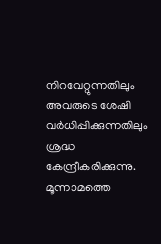നിറവേറ്റുന്നതിലും അവരുടെ ശേഷി വർധിപ്പിക്കുന്നതിലും ശ്രദ്ധ കേന്ദ്രീകരിക്കുന്നു. മൂന്നാമത്തെ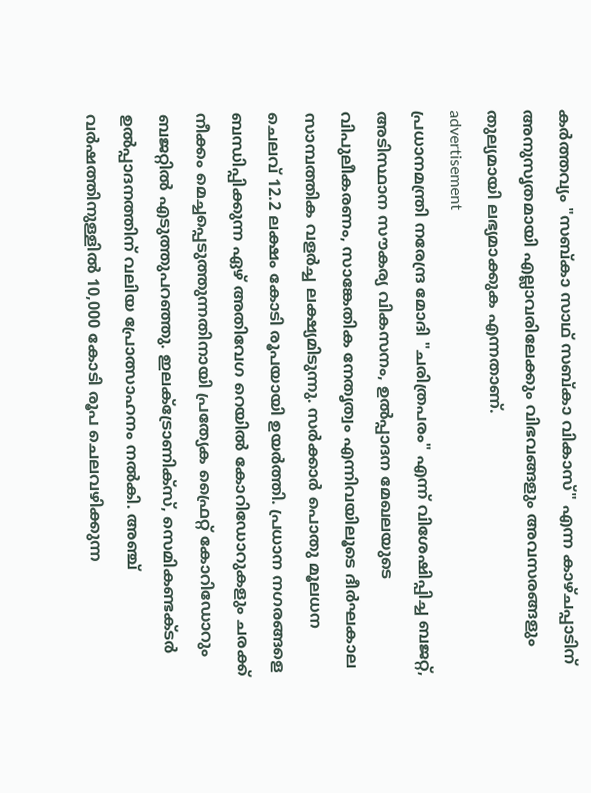കർത്തവ്യം "സബ്കാ സാഥ് സബ്കാ വികാസ്" എന്ന കാഴ്ചപ്പാടിന് അനുസൃതമായി എല്ലാവരിലേക്കും വിഭവങ്ങളും അവസരങ്ങളും തുല്യമായി ലഭ്യമാക്കുക എന്നതാണ്.
advertisement
പ്രധാനമന്ത്രി നരേന്ദ്ര മോദി "ചരിത്രപരം" എന്ന് വിശേഷിപ്പിച്ച ബജറ്റ്, അടിസ്ഥാന സൗകര്യ വികസനം, ഉൽപ്പാദന മേഖലയുടെ വിപുലീകരണം, സാങ്കേതിക നേതൃത്വം എന്നിവയിലൂടെ ദീർഘകാല സാമ്പത്തിക വളർച്ച ലക്ഷ്യമിടുന്നു. സർക്കാർ പൊതു മൂലധന ചെലവ് 12.2 ലക്ഷം കോടി രൂപയായി ഉയർത്തി. പ്രധാന നഗരങ്ങളെ ബന്ധിപ്പിക്കുന്ന ഏഴ് അതിവേഗ റെയിൽ കോറിഡോറുകളും ചരക്ക് നീക്കം മെച്ചപ്പെടുത്തുന്നതിനായി പ്രത്യേക ഫ്രൈറ്റ് കോറിഡോറും ബജറ്റിൽ എടുത്തുപറഞ്ഞു. ഇലക്ട്രോണിക്സ്, സെമികണ്ടക്ടർ ഉൽപ്പാദനത്തിന് വലിയ പ്രോത്സാഹനം നൽകി. അഞ്ച് വർഷത്തിനുള്ളിൽ 10,000 കോടി രൂപ ചെലവഴിക്കുന്ന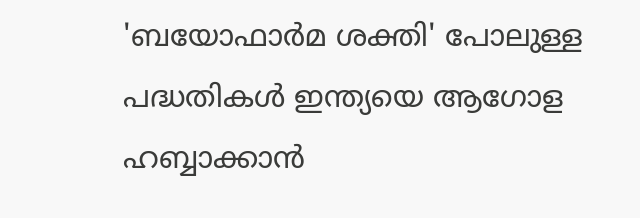'ബയോഫാർമ ശക്തി' പോലുള്ള പദ്ധതികൾ ഇന്ത്യയെ ആഗോള ഹബ്ബാക്കാൻ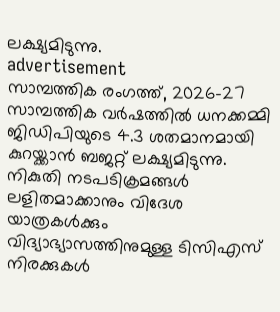ലക്ഷ്യമിടുന്നു.
advertisement
സാമ്പത്തിക രംഗത്ത്, 2026-27 സാമ്പത്തിക വർഷത്തിൽ ധനക്കമ്മി ജിഡിപിയുടെ 4.3 ശതമാനമായി കുറയ്ക്കാൻ ബജറ്റ് ലക്ഷ്യമിടുന്നു. നികുതി നടപടിക്രമങ്ങൾ ലളിതമാക്കാനും വിദേശ യാത്രകൾക്കും വിദ്യാഭ്യാസത്തിനുമുള്ള ടിസിഎസ് നിരക്കുകൾ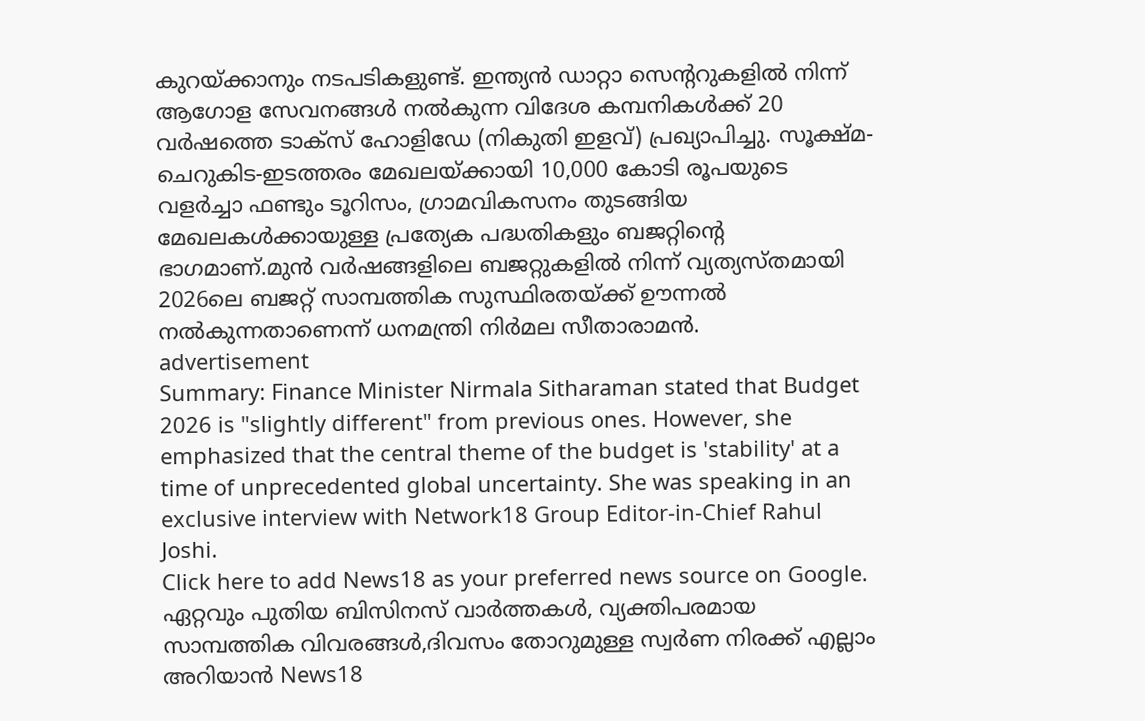കുറയ്ക്കാനും നടപടികളുണ്ട്. ഇന്ത്യൻ ഡാറ്റാ സെന്ററുകളിൽ നിന്ന് ആഗോള സേവനങ്ങൾ നൽകുന്ന വിദേശ കമ്പനികൾക്ക് 20 വർഷത്തെ ടാക്സ് ഹോളിഡേ (നികുതി ഇളവ്) പ്രഖ്യാപിച്ചു. സൂക്ഷ്മ-ചെറുകിട-ഇടത്തരം മേഖലയ്ക്കായി 10,000 കോടി രൂപയുടെ വളർച്ചാ ഫണ്ടും ടൂറിസം, ഗ്രാമവികസനം തുടങ്ങിയ മേഖലകൾക്കായുള്ള പ്രത്യേക പദ്ധതികളും ബജറ്റിന്റെ ഭാഗമാണ്.മുൻ വർഷങ്ങളിലെ ബജറ്റുകളിൽ നിന്ന് വ്യത്യസ്തമായി 2026ലെ ബജറ്റ് സാമ്പത്തിക സുസ്ഥിരതയ്ക്ക് ഊന്നൽ നൽകുന്നതാണെന്ന് ധനമന്ത്രി നിർമല സീതാരാമൻ.
advertisement
Summary: Finance Minister Nirmala Sitharaman stated that Budget 2026 is "slightly different" from previous ones. However, she emphasized that the central theme of the budget is 'stability' at a time of unprecedented global uncertainty. She was speaking in an exclusive interview with Network18 Group Editor-in-Chief Rahul Joshi.
Click here to add News18 as your preferred news source on Google.
ഏറ്റവും പുതിയ ബിസിനസ് വാർത്തകൾ, വ്യക്തിപരമായ സാമ്പത്തിക വിവരങ്ങൾ,ദിവസം തോറുമുള്ള സ്വർണ നിരക്ക് എല്ലാം അറിയാൻ News18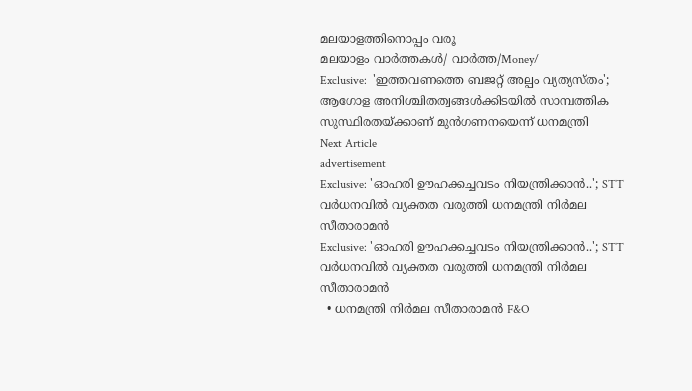മലയാളത്തിനൊപ്പം വരൂ
മലയാളം വാർത്തകൾ/ വാർത്ത/Money/
Exclusive:  'ഇത്തവണത്തെ ബജറ്റ് അല്പം വ്യത്യസ്തം'; ആഗോള അനിശ്ചിതത്വങ്ങൾക്കിടയിൽ സാമ്പത്തിക സുസ്ഥിരതയ്ക്കാണ് മുൻഗണനയെന്ന് ധനമന്ത്രി
Next Article
advertisement
Exclusive: 'ഓഹരി ഊഹക്കച്ചവടം നിയന്ത്രിക്കാൻ..'; STT വർധനവിൽ വ്യക്തത വരുത്തി ധനമന്ത്രി നിർമല സീതാരാമൻ
Exclusive: 'ഓഹരി ഊഹക്കച്ചവടം നിയന്ത്രിക്കാൻ..'; STT വർധനവിൽ വ്യക്തത വരുത്തി ധനമന്ത്രി നിർമല സീതാരാമൻ
  • ധനമന്ത്രി നിർമല സീതാരാമൻ F&O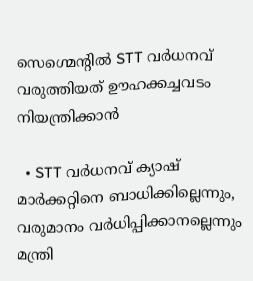സെഗ്മെന്റിൽ STT വർധനവ് വരുത്തിയത് ഊഹക്കച്ചവടം നിയന്ത്രിക്കാൻ

  • STT വർധനവ് ക്യാഷ് മാർക്കറ്റിനെ ബാധിക്കില്ലെന്നും, വരുമാനം വർധിപ്പിക്കാനല്ലെന്നും മന്ത്രി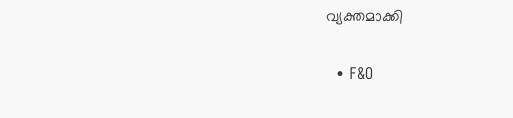വ്യക്തമാക്കി

  • F&O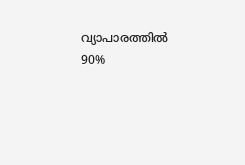വ്യാപാരത്തിൽ 90%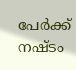പേർക്ക് നഷ്ടം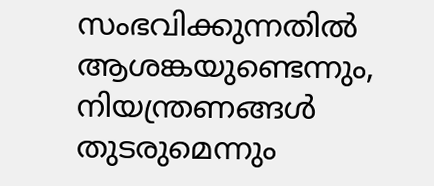സംഭവിക്കുന്നതിൽ ആശങ്കയുണ്ടെന്നും, നിയന്ത്രണങ്ങൾ തുടരുമെന്നും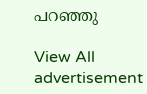പറഞ്ഞു

View All
advertisement